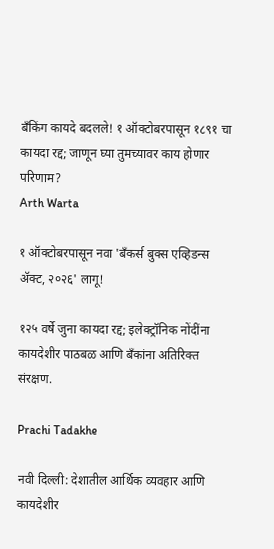बँकिंग कायदे बदलले! १ ऑक्टोबरपासून १८९१ चा कायदा रद्द; जाणून घ्या तुमच्यावर काय होणार परिणाम?
Arth Warta

१ ऑक्टोबरपासून नवा 'बँकर्स बुक्स एव्हिडन्स ॲक्ट, २०२६' लागू!

१२५ वर्षे जुना कायदा रद्द; इलेक्ट्रॉनिक नोंदींना कायदेशीर पाठबळ आणि बँकांना अतिरिक्त संरक्षण.

Prachi Tadakhe

नवी दिल्ली: देशातील आर्थिक व्यवहार आणि कायदेशीर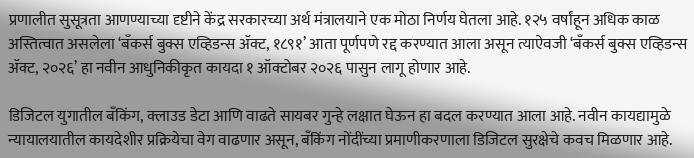प्रणालीत सुसूत्रता आणण्याच्या दृष्टीने केंद्र सरकारच्या अर्थ मंत्रालयाने एक मोठा निर्णय घेतला आहे. १२५ वर्षांहून अधिक काळ अस्तित्वात असलेला ‘बँकर्स बुक्स एव्हिडन्स ॲक्ट, १८९१’ आता पूर्णपणे रद्द करण्यात आला असून त्याऐवजी ‘बँकर्स बुक्स एव्हिडन्स ॲक्ट, २०२६’ हा नवीन आधुनिकीकृत कायदा १ ऑक्टोबर २०२६ पासुन लागू होणार आहे.

डिजिटल युगातील बँकिंग, क्लाउड डेटा आणि वाढते सायबर गुन्हे लक्षात घेऊन हा बदल करण्यात आला आहे. नवीन कायद्यामुळे न्यायालयातील कायदेशीर प्रक्रियेचा वेग वाढणार असून, बँकिंग नोंदींच्या प्रमाणीकरणाला डिजिटल सुरक्षेचे कवच मिळणार आहे.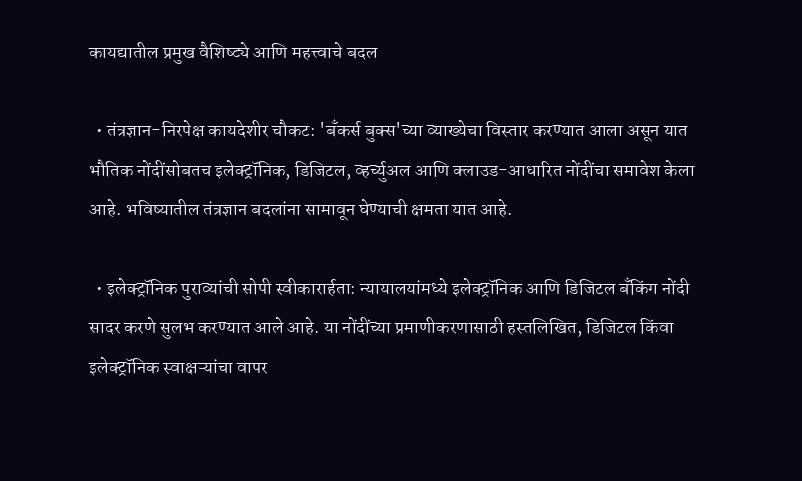कायद्यातील प्रमुख वैशिष्ट्ये आणि महत्त्वाचे बदल

  • तंत्रज्ञान-निरपेक्ष कायदेशीर चौकट: 'बँकर्स बुक्स'च्या व्याख्येचा विस्तार करण्यात आला असून यात भौतिक नोंदींसोबतच इलेक्ट्रॉनिक, डिजिटल, व्हर्च्युअल आणि क्लाउड-आधारित नोंदींचा समावेश केला आहे. भविष्यातील तंत्रज्ञान बदलांना सामावून घेण्याची क्षमता यात आहे.

  • इलेक्ट्रॉनिक पुराव्यांची सोपी स्वीकारार्हता: न्यायालयांमध्ये इलेक्ट्रॉनिक आणि डिजिटल बँकिंग नोंदी सादर करणे सुलभ करण्यात आले आहे. या नोंदींच्या प्रमाणीकरणासाठी हस्तलिखित, डिजिटल किंवा इलेक्ट्रॉनिक स्वाक्षऱ्यांचा वापर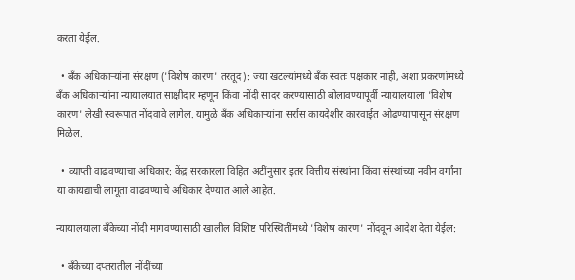करता येईल.

  • बँक अधिकाऱ्यांना संरक्षण ('विशेष कारण' तरतूद): ज्या खटल्यांमध्ये बँक स्वतः पक्षकार नाही, अशा प्रकरणांमध्ये बँक अधिकाऱ्यांना न्यायालयात साक्षीदार म्हणून किंवा नोंदी सादर करण्यासाठी बोलावण्यापूर्वी न्यायालयाला 'विशेष कारण' लेखी स्वरूपात नोंदवावे लागेल. यामुळे बँक अधिकाऱ्यांना सर्रास कायदेशीर कारवाईत ओढण्यापासून संरक्षण मिळेल.

  • व्याप्ती वाढवण्याचा अधिकार: केंद्र सरकारला विहित अटींनुसार इतर वित्तीय संस्थांना किंवा संस्थांच्या नवीन वर्गांना या कायद्याची लागूता वाढवण्याचे अधिकार देण्यात आले आहेत.

न्यायालयाला बँकेच्या नोंदी मागवण्यासाठी खालील विशिष्ट परिस्थितींमध्ये 'विशेष कारण' नोंदवून आदेश देता येईल:

  • बँकेच्या दप्तरातील नोंदींच्या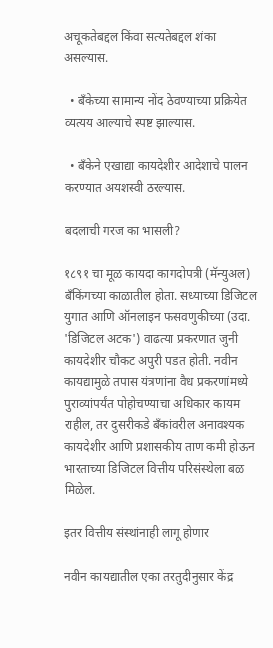अचूकतेबद्दल किंवा सत्यतेबद्दल शंका असल्यास.

  • बँकेच्या सामान्य नोंद ठेवण्याच्या प्रक्रियेत व्यत्यय आल्याचे स्पष्ट झाल्यास.

  • बँकेने एखाद्या कायदेशीर आदेशाचे पालन करण्यात अयशस्वी ठरल्यास.

बदलाची गरज का भासली?

१८९१ चा मूळ कायदा कागदोपत्री (मॅन्युअल) बँकिंगच्या काळातील होता. सध्याच्या डिजिटल युगात आणि ऑनलाइन फसवणुकीच्या (उदा. 'डिजिटल अटक') वाढत्या प्रकरणात जुनी कायदेशीर चौकट अपुरी पडत होती. नवीन कायद्यामुळे तपास यंत्रणांना वैध प्रकरणांमध्ये पुराव्यांपर्यंत पोहोचण्याचा अधिकार कायम राहील, तर दुसरीकडे बँकांवरील अनावश्यक कायदेशीर आणि प्रशासकीय ताण कमी होऊन भारताच्या डिजिटल वित्तीय परिसंस्थेला बळ मिळेल.

इतर वित्तीय संस्थांनाही लागू होणार

नवीन कायद्यातील एका तरतुदीनुसार केंद्र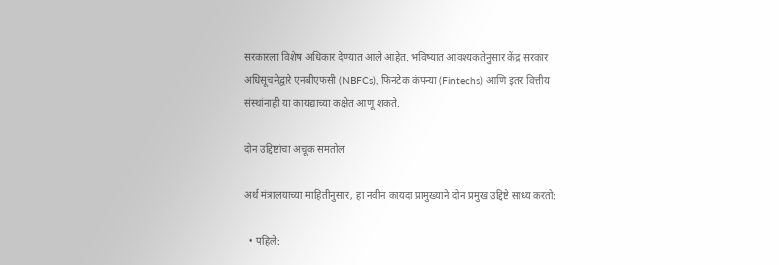सरकारला विशेष अधिकार देण्यात आले आहेत. भविष्यात आवश्यकतेनुसार केंद्र सरकार अधिसूचनेद्वारे एनबीएफसी (NBFCs), फिनटेक कंपन्या (Fintechs) आणि इतर वित्तीय संस्थांनाही या कायद्याच्या कक्षेत आणू शकते.

दोन उद्दिष्टांचा अचूक समतोल

अर्थ मंत्रालयाच्या माहितीनुसार, हा नवीन कायदा प्रामुख्याने दोन प्रमुख उद्दिष्टे साध्य करतो:

  • पहिले: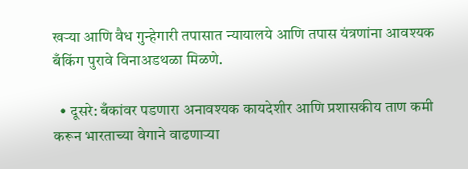खऱ्या आणि वैध गुन्हेगारी तपासात न्यायालये आणि तपास यंत्रणांना आवश्यक बँकिंग पुरावे विनाअडथळा मिळणे.

  • दूसरे: बँकांवर पडणारा अनावश्यक कायदेशीर आणि प्रशासकीय ताण कमी करून भारताच्या वेगाने वाढणाऱ्या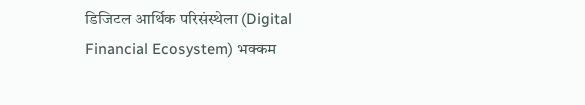डिजिटल आर्थिक परिसंस्थेला (Digital Financial Ecosystem) भक्कम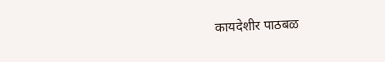कायदेशीर पाठबळ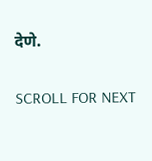देणे.

SCROLL FOR NEXT